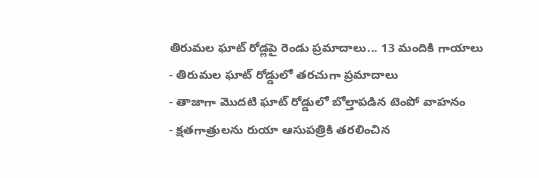తిరుమల ఘాట్ రోడ్లపై రెండు ప్రమాదాలు... 13 మందికి గాయాలు
- తిరుమల ఘాట్ రోడ్డులో తరచుగా ప్రమాదాలు
- తాజాగా మొదటి ఘాట్ రోడ్డులో బోల్తాపడిన టెంపో వాహనం
- క్షతగాత్రులను రుయా ఆసుపత్రికి తరలించిన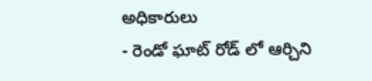అధికారులు
- రెండో ఘాట్ రోడ్ లో ఆర్చిని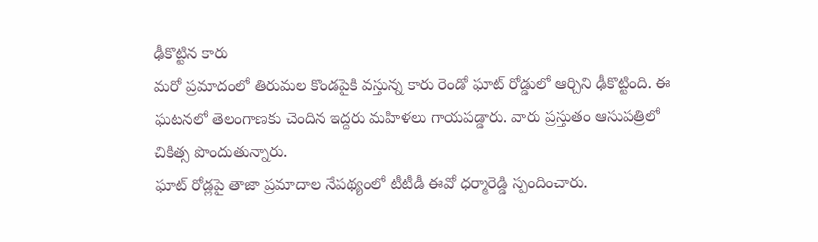ఢీకొట్టిన కారు
మరో ప్రమాదంలో తిరుమల కొండపైకి వస్తున్న కారు రెండో ఘాట్ రోడ్డులో ఆర్చిని ఢీకొట్టింది. ఈ ఘటనలో తెలంగాణకు చెందిన ఇద్దరు మహిళలు గాయపడ్డారు. వారు ప్రస్తుతం ఆసుపత్రిలో చికిత్స పొందుతున్నారు.
ఘాట్ రోడ్లపై తాజా ప్రమాదాల నేపథ్యంలో టీటీడీ ఈవో ధర్మారెడ్డి స్పందించారు.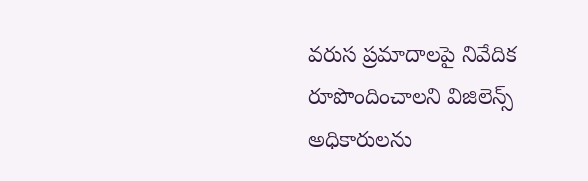వరుస ప్రమాదాలపై నివేదిక రూపొందించాలని విజిలెన్స్ అధికారులను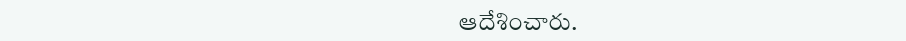ఆదేశించారు.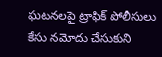ఘటనలపై ట్రాఫిక్ పోలీసులు కేసు నమోదు చేసుకుని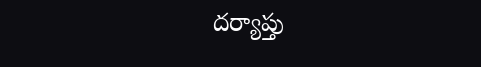దర్యాప్తు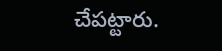చేపట్టారు.